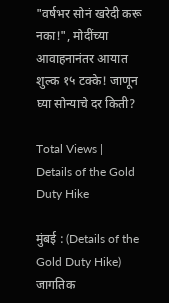"वर्षभर सोनं खरेदी करू नका!", मोदींच्या आवाहनानंतर आयात शुल्क १५ टक्के! जाणून घ्या सोन्याचे दर किती?

Total Views |
Details of the Gold Duty Hike

मुंबई : (Details of the Gold Duty Hike) जागतिक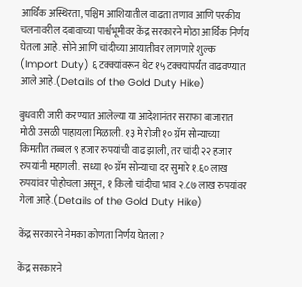आर्थिक अस्थिरता, पश्चिम आशियातील वाढता तणाव आणि परकीय चलनावरील दबावाच्या पार्श्वभूमीवर केंद्र सरकारने मोठा आर्थिक निर्णय घेतला आहे. सोने आणि चांदीच्या आयातीवर लागणारे शुल्क (Import Duty) ६ टक्क्यांवरून थेट १५ टक्क्यांपर्यंत वाढवण्यात आले आहे.(Details of the Gold Duty Hike)

बुधवारी जारी करण्यात आलेल्या या आदेशानंतर सराफा बाजारात मोठी उसळी पाहायला मिळाली. १३ मे रोजी १० ग्रॅम सोन्याच्या किमतीत तब्बल ९ हजार रुपयांची वाढ झाली, तर चांदी २२ हजार रुपयांनी महागली. सध्या १० ग्रॅम सोन्याचा दर सुमारे १.६० लाख रुपयांवर पोहोचला असून, १ किलो चांदीचा भाव २.८७ लाख रुपयांवर गेला आहे.(Details of the Gold Duty Hike)

केंद्र सरकारने नेमका कोणता निर्णय घेतला?

केंद्र सरकारने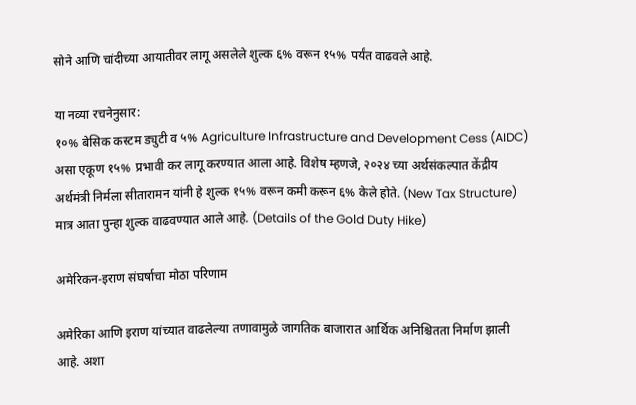सोने आणि चांदीच्या आयातीवर लागू असलेले शुल्क ६% वरून १५% पर्यंत वाढवले आहे.

या नव्या रचनेनुसार:
१०% बेसिक कस्टम ड्युटी व ५% Agriculture Infrastructure and Development Cess (AIDC) असा एकूण १५% प्रभावी कर लागू करण्यात आला आहे. विशेष म्हणजे, २०२४ च्या अर्थसंकल्पात केंद्रीय अर्थमंत्री निर्मला सीतारामन यांनी हे शुल्क १५% वरून कमी करून ६% केले होते. (New Tax Structure) मात्र आता पुन्हा शुल्क वाढवण्यात आले आहे. (Details of the Gold Duty Hike)

अमेरिकन-इराण संघर्षाचा मोठा परिणाम

अमेरिका आणि इराण यांच्यात वाढलेल्या तणावामुळे जागतिक बाजारात आर्थिक अनिश्चितता निर्माण झाली आहे. अशा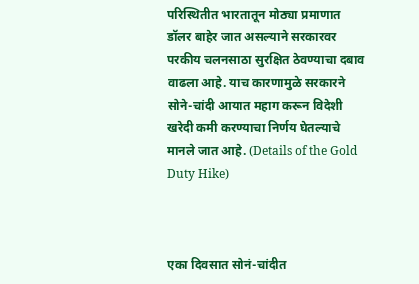परिस्थितीत भारतातून मोठ्या प्रमाणात डॉलर बाहेर जात असल्याने सरकारवर परकीय चलनसाठा सुरक्षित ठेवण्याचा दबाव वाढला आहे. याच कारणामुळे सरकारने सोने-चांदी आयात महाग करून विदेशी खरेदी कमी करण्याचा निर्णय घेतल्याचे मानले जात आहे. (Details of the Gold Duty Hike)



एका दिवसात सोनं-चांदीत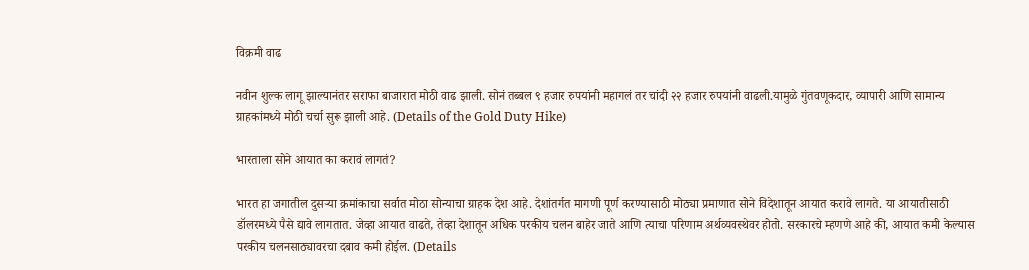विक्रमी वाढ

नवीन शुल्क लागू झाल्यानंतर सराफा बाजारात मोठी वाढ झाली. सोनं तब्बल ९ हजार रुपयांनी महागलं तर चांदी २२ हजार रुपयांनी वाढली.यामुळे गुंतवणूकदार, व्यापारी आणि सामान्य ग्राहकांमध्ये मोठी चर्चा सुरू झाली आहे. (Details of the Gold Duty Hike)

भारताला सोने आयात का करावं लागतं?

भारत हा जगातील दुसऱ्या क्रमांकाचा सर्वात मोठा सोन्याचा ग्राहक देश आहे. देशांतर्गत मागणी पूर्ण करण्यासाठी मोठ्या प्रमाणात सोने विदेशातून आयात करावे लागते. या आयातीसाठी डॉलरमध्ये पैसे द्यावे लागतात. जेव्हा आयात वाढते, तेव्हा देशातून अधिक परकीय चलन बाहेर जाते आणि त्याचा परिणाम अर्थव्यवस्थेवर होतो. सरकारचे म्हणणे आहे की, आयात कमी केल्यास परकीय चलनसाठ्यावरचा दबाव कमी होईल. (Details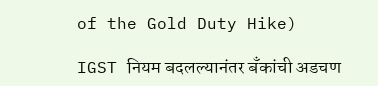of the Gold Duty Hike)

IGST नियम बदलल्यानंतर बँकांची अडचण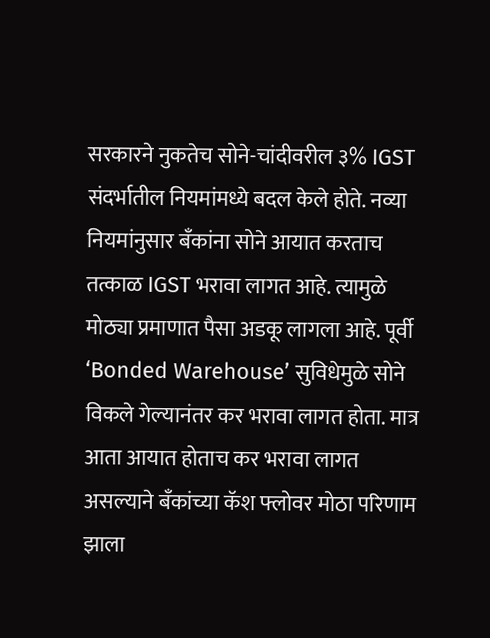सरकारने नुकतेच सोने-चांदीवरील ३% IGST संदर्भातील नियमांमध्ये बदल केले होते. नव्या नियमांनुसार बँकांना सोने आयात करताच तत्काळ IGST भरावा लागत आहे. त्यामुळे मोठ्या प्रमाणात पैसा अडकू लागला आहे. पूर्वी ‘Bonded Warehouse’ सुविधेमुळे सोने विकले गेल्यानंतर कर भरावा लागत होता. मात्र आता आयात होताच कर भरावा लागत असल्याने बँकांच्या कॅश फ्लोवर मोठा परिणाम झाला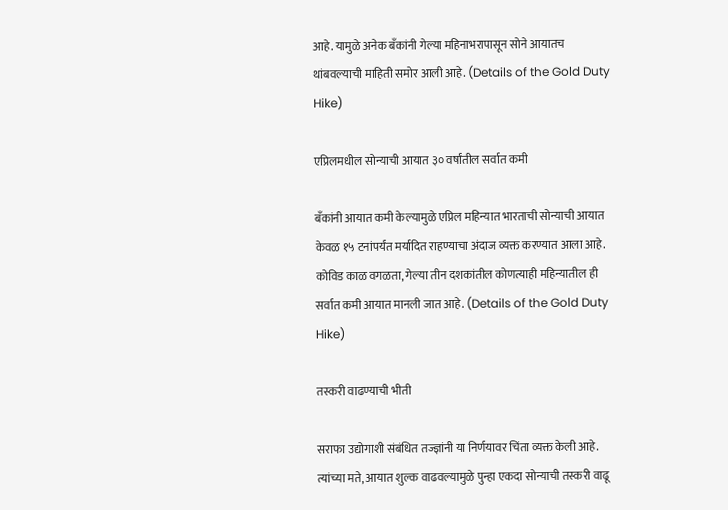आहे. यामुळे अनेक बँकांनी गेल्या महिनाभरापासून सोने आयातच थांबवल्याची माहिती समोर आली आहे. (Details of the Gold Duty Hike)

एप्रिलमधील सोन्याची आयात ३० वर्षांतील सर्वात कमी

बँकांनी आयात कमी केल्यामुळे एप्रिल महिन्यात भारताची सोन्याची आयात केवळ १५ टनांपर्यंत मर्यादित राहण्याचा अंदाज व्यक्त करण्यात आला आहे. कोविड काळ वगळता, गेल्या तीन दशकांतील कोणत्याही महिन्यातील ही सर्वात कमी आयात मानली जात आहे. (Details of the Gold Duty Hike)

तस्करी वाढण्याची भीती

सराफा उद्योगाशी संबंधित तज्ज्ञांनी या निर्णयावर चिंता व्यक्त केली आहे. त्यांच्या मते, आयात शुल्क वाढवल्यामुळे पुन्हा एकदा सोन्याची तस्करी वाढू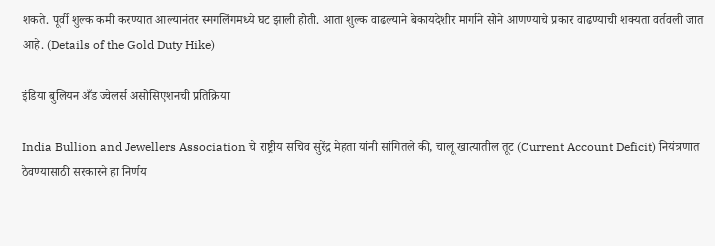शकते. पूर्वी शुल्क कमी करण्यात आल्यानंतर स्मगलिंगमध्ये घट झाली होती. आता शुल्क वाढल्याने बेकायदेशीर मार्गाने सोने आणण्याचे प्रकार वाढण्याची शक्यता वर्तवली जात आहे. (Details of the Gold Duty Hike)

इंडिया बुलियन अँड ज्वेलर्स असोसिएशनची प्रतिक्रिया

India Bullion and Jewellers Association चे राष्ट्रीय सचिव सुरेंद्र मेहता यांनी सांगितले की, चालू खात्यातील तूट (Current Account Deficit) नियंत्रणात ठेवण्यासाठी सरकारने हा निर्णय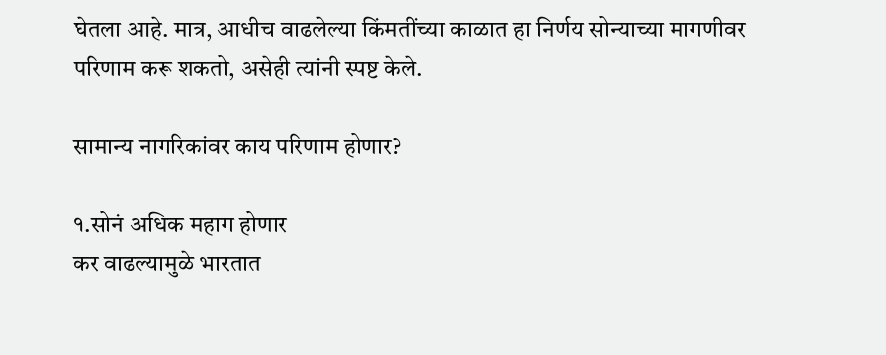घेतला आहे. मात्र, आधीच वाढलेल्या किंमतींच्या काळात हा निर्णय सोन्याच्या मागणीवर परिणाम करू शकतो, असेही त्यांनी स्पष्ट केले.

सामान्य नागरिकांवर काय परिणाम होणार?

१.सोनं अधिक महाग होणार
कर वाढल्यामुळे भारतात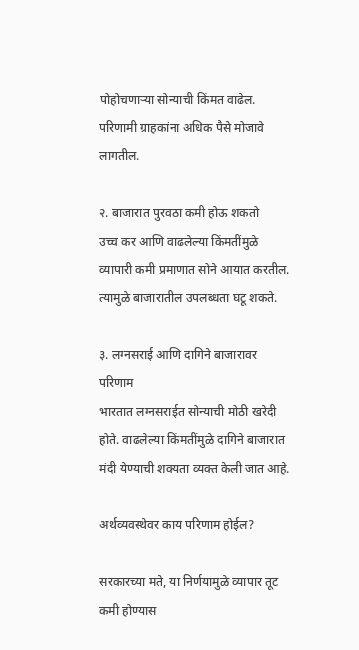पोहोचणाऱ्या सोन्याची किंमत वाढेल. परिणामी ग्राहकांना अधिक पैसे मोजावे लागतील.

२. बाजारात पुरवठा कमी होऊ शकतो
उच्च कर आणि वाढलेल्या किंमतींमुळे व्यापारी कमी प्रमाणात सोने आयात करतील. त्यामुळे बाजारातील उपलब्धता घटू शकते.

३. लग्नसराई आणि दागिने बाजारावर परिणाम
भारतात लग्नसराईत सोन्याची मोठी खरेदी होते. वाढलेल्या किंमतींमुळे दागिने बाजारात मंदी येण्याची शक्यता व्यक्त केली जात आहे.

अर्थव्यवस्थेवर काय परिणाम होईल?

सरकारच्या मते, या निर्णयामुळे व्यापार तूट कमी होण्यास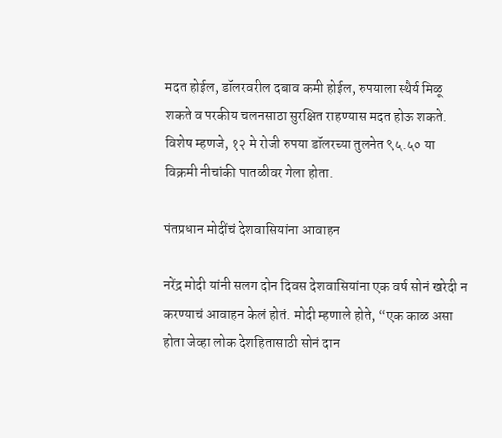मदत होईल, डॉलरवरील दबाव कमी होईल, रुपयाला स्थैर्य मिळू शकते व परकीय चलनसाठा सुरक्षित राहण्यास मदत होऊ शकते. विशेष म्हणजे, १२ मे रोजी रुपया डॉलरच्या तुलनेत ९५.५० या विक्रमी नीचांकी पातळीवर गेला होता.

पंतप्रधान मोदींचं देशवासियांना आवाहन

नरेंद्र मोदी यांनी सलग दोन दिवस देशवासियांना एक वर्ष सोनं खरेदी न करण्याचं आवाहन केलं होतं. मोदी म्हणाले होते, “एक काळ असा होता जेव्हा लोक देशहितासाठी सोनं दान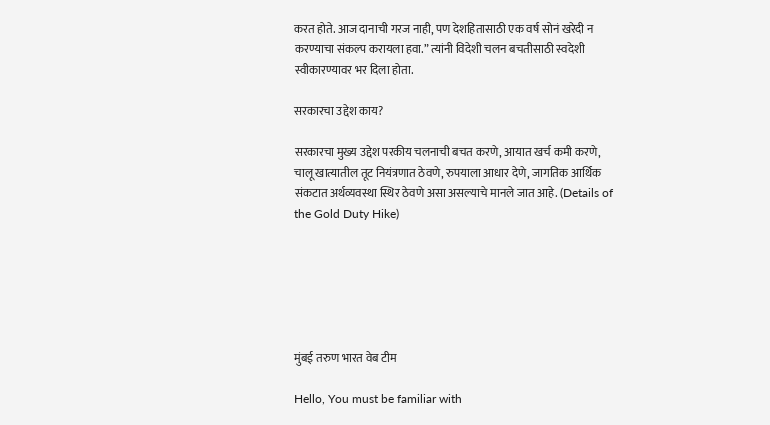करत होते. आज दानाची गरज नाही, पण देशहितासाठी एक वर्ष सोनं खरेदी न करण्याचा संकल्प करायला हवा.” त्यांनी विदेशी चलन बचतीसाठी स्वदेशी स्वीकारण्यावर भर दिला होता.

सरकारचा उद्देश काय?

सरकारचा मुख्य उद्देश परकीय चलनाची बचत करणे, आयात खर्च कमी करणे, चालू खात्यातील तूट नियंत्रणात ठेवणे, रुपयाला आधार देणे, जागतिक आर्थिक संकटात अर्थव्यवस्था स्थिर ठेवणे असा असल्याचे मानले जात आहे. (Details of the Gold Duty Hike)






मुंबई तरुण भारत वेब टीम

Hello, You must be familiar with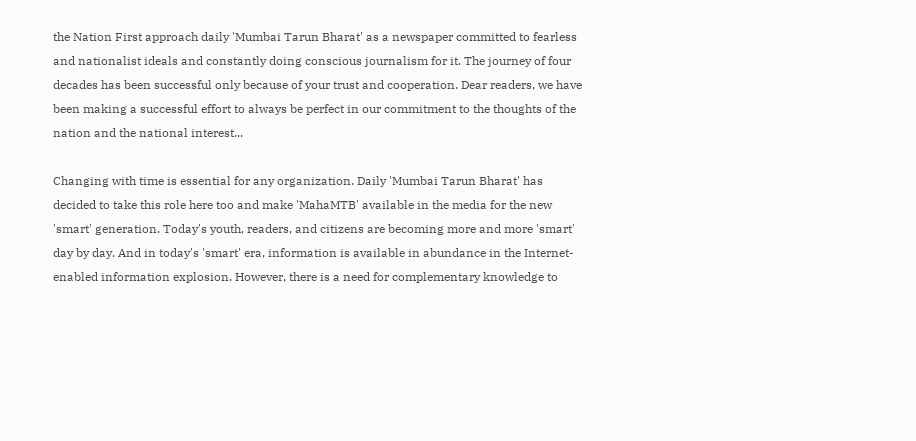the Nation First approach daily 'Mumbai Tarun Bharat' as a newspaper committed to fearless and nationalist ideals and constantly doing conscious journalism for it. The journey of four decades has been successful only because of your trust and cooperation. Dear readers, we have been making a successful effort to always be perfect in our commitment to the thoughts of the nation and the national interest...

Changing with time is essential for any organization. Daily 'Mumbai Tarun Bharat' has decided to take this role here too and make 'MahaMTB' available in the media for the new 'smart' generation. Today's youth, readers, and citizens are becoming more and more 'smart' day by day. And in today's 'smart' era, information is available in abundance in the Internet-enabled information explosion. However, there is a need for complementary knowledge to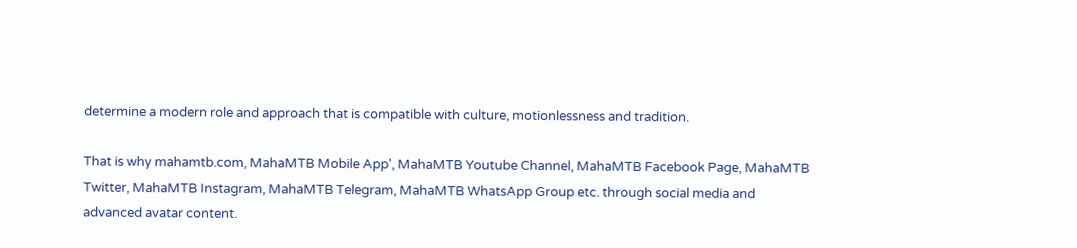determine a modern role and approach that is compatible with culture, motionlessness and tradition.

That is why mahamtb.com, MahaMTB Mobile App', MahaMTB Youtube Channel, MahaMTB Facebook Page, MahaMTB Twitter, MahaMTB Instagram, MahaMTB Telegram, MahaMTB WhatsApp Group etc. through social media and advanced avatar content.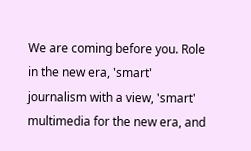We are coming before you. Role in the new era, 'smart' journalism with a view, 'smart' multimedia for the new era, and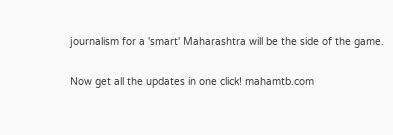journalism for a 'smart' Maharashtra will be the side of the game.

Now get all the updates in one click! mahamtb.com